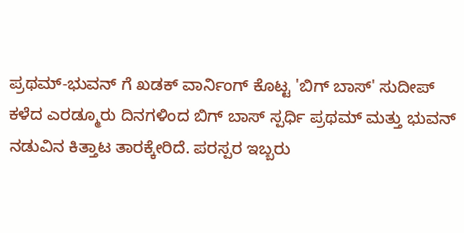ಪ್ರಥಮ್-ಭುವನ್ ಗೆ ಖಡಕ್ ವಾರ್ನಿಂಗ್ ಕೊಟ್ಟ 'ಬಿಗ್ ಬಾಸ್' ಸುದೀಪ್
ಕಳೆದ ಎರಡ್ಮೂರು ದಿನಗಳಿಂದ ಬಿಗ್ ಬಾಸ್ ಸ್ಪರ್ಧಿ ಪ್ರಥಮ್ ಮತ್ತು ಭುವನ್ ನಡುವಿನ ಕಿತ್ತಾಟ ತಾರಕ್ಕೇರಿದೆ. ಪರಸ್ಪರ ಇಬ್ಬರು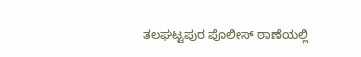ತಲಘಟ್ಟಪುರ ಪೊಲೀಸ್ ಠಾಣೆಯಲ್ಲಿ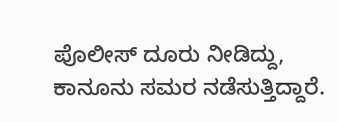ಪೊಲೀಸ್ ದೂರು ನೀಡಿದ್ದು, ಕಾನೂನು ಸಮರ ನಡೆಸುತ್ತಿದ್ದಾರೆ.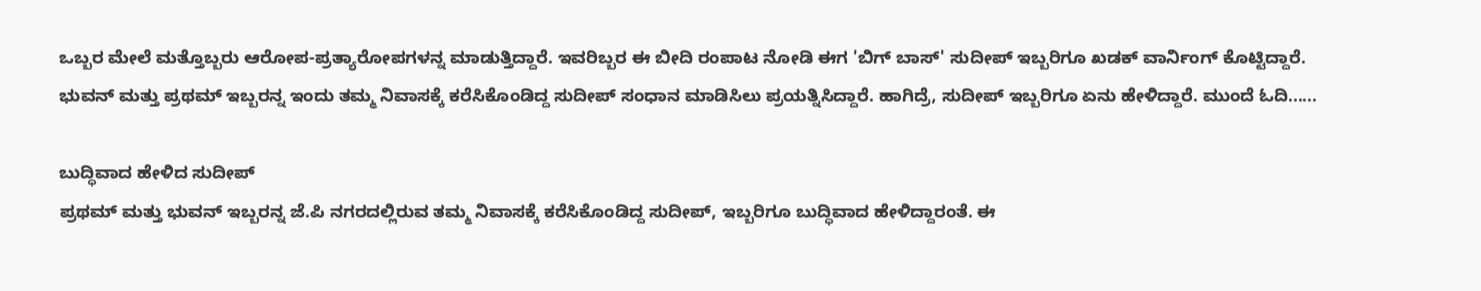ಒಬ್ಬರ ಮೇಲೆ ಮತ್ತೊಬ್ಬರು ಆರೋಪ-ಪ್ರತ್ಯಾರೋಪಗಳನ್ನ ಮಾಡುತ್ತಿದ್ದಾರೆ. ಇವರಿಬ್ಬರ ಈ ಬೀದಿ ರಂಪಾಟ ನೋಡಿ ಈಗ 'ಬಿಗ್ ಬಾಸ್' ಸುದೀಪ್ ಇಬ್ಬರಿಗೂ ಖಡಕ್ ವಾರ್ನಿಂಗ್ ಕೊಟ್ಟಿದ್ದಾರೆ.
ಭುವನ್ ಮತ್ತು ಪ್ರಥಮ್ ಇಬ್ಬರನ್ನ ಇಂದು ತಮ್ಮ ನಿವಾಸಕ್ಕೆ ಕರೆಸಿಕೊಂಡಿದ್ದ ಸುದೀಪ್ ಸಂಧಾನ ಮಾಡಿಸಿಲು ಪ್ರಯತ್ನಿಸಿದ್ದಾರೆ. ಹಾಗಿದ್ರೆ, ಸುದೀಪ್ ಇಬ್ಬರಿಗೂ ಏನು ಹೇಳಿದ್ದಾರೆ. ಮುಂದೆ ಓದಿ......

ಬುದ್ಧಿವಾದ ಹೇಳಿದ ಸುದೀಪ್
ಪ್ರಥಮ್ ಮತ್ತು ಭುವನ್ ಇಬ್ಬರನ್ನ ಜೆ.ಪಿ ನಗರದಲ್ಲಿರುವ ತಮ್ಮ ನಿವಾಸಕ್ಕೆ ಕರೆಸಿಕೊಂಡಿದ್ದ ಸುದೀಪ್, ಇಬ್ಬರಿಗೂ ಬುದ್ಧಿವಾದ ಹೇಳಿದ್ದಾರಂತೆ. ಈ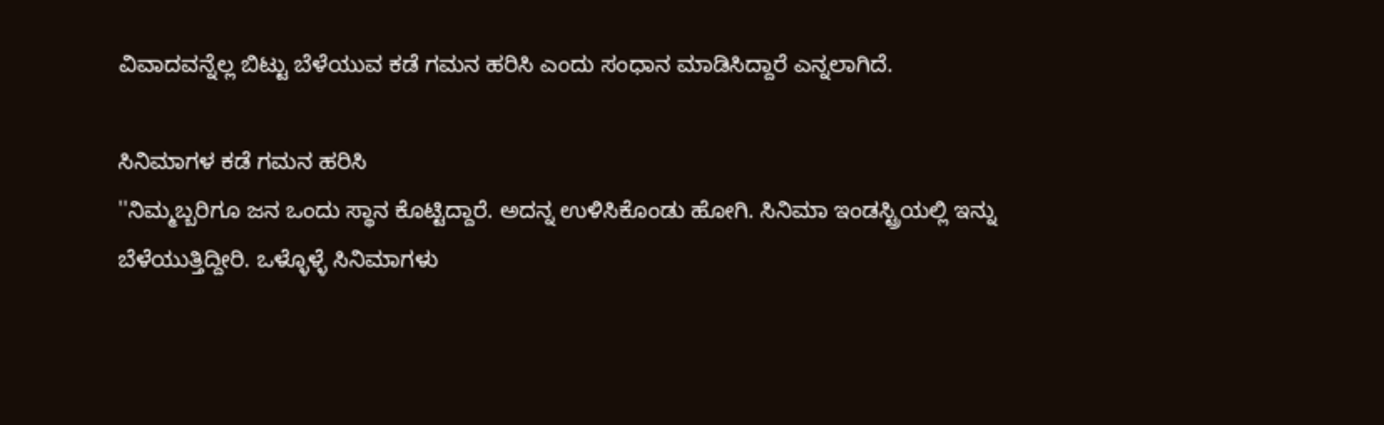ವಿವಾದವನ್ನೆಲ್ಲ ಬಿಟ್ಟು ಬೆಳೆಯುವ ಕಡೆ ಗಮನ ಹರಿಸಿ ಎಂದು ಸಂಧಾನ ಮಾಡಿಸಿದ್ದಾರೆ ಎನ್ನಲಾಗಿದೆ.

ಸಿನಿಮಾಗಳ ಕಡೆ ಗಮನ ಹರಿಸಿ
''ನಿಮ್ಮಬ್ಬರಿಗೂ ಜನ ಒಂದು ಸ್ಥಾನ ಕೊಟ್ಟಿದ್ದಾರೆ. ಅದನ್ನ ಉಳಿಸಿಕೊಂಡು ಹೋಗಿ. ಸಿನಿಮಾ ಇಂಡಸ್ಟ್ರಿಯಲ್ಲಿ ಇನ್ನು ಬೆಳೆಯುತ್ತಿದ್ದೀರಿ. ಒಳ್ಳೊಳ್ಳೆ ಸಿನಿಮಾಗಳು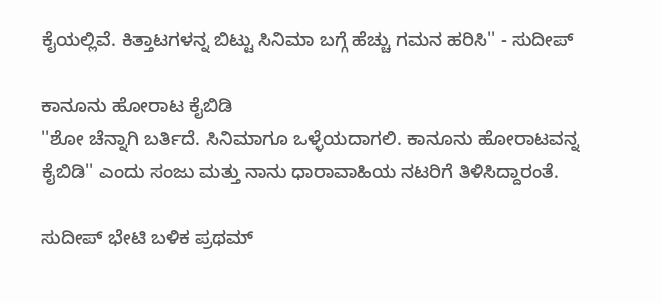ಕೈಯಲ್ಲಿವೆ. ಕಿತ್ತಾಟಗಳನ್ನ ಬಿಟ್ಟು ಸಿನಿಮಾ ಬಗ್ಗೆ ಹೆಚ್ಚು ಗಮನ ಹರಿಸಿ'' - ಸುದೀಪ್

ಕಾನೂನು ಹೋರಾಟ ಕೈಬಿಡಿ
''ಶೋ ಚೆನ್ನಾಗಿ ಬರ್ತಿದೆ. ಸಿನಿಮಾಗೂ ಒಳ್ಳೆಯದಾಗಲಿ. ಕಾನೂನು ಹೋರಾಟವನ್ನ ಕೈಬಿಡಿ'' ಎಂದು ಸಂಜು ಮತ್ತು ನಾನು ಧಾರಾವಾಹಿಯ ನಟರಿಗೆ ತಿಳಿಸಿದ್ದಾರಂತೆ.

ಸುದೀಪ್ ಭೇಟಿ ಬಳಿಕ ಪ್ರಥಮ್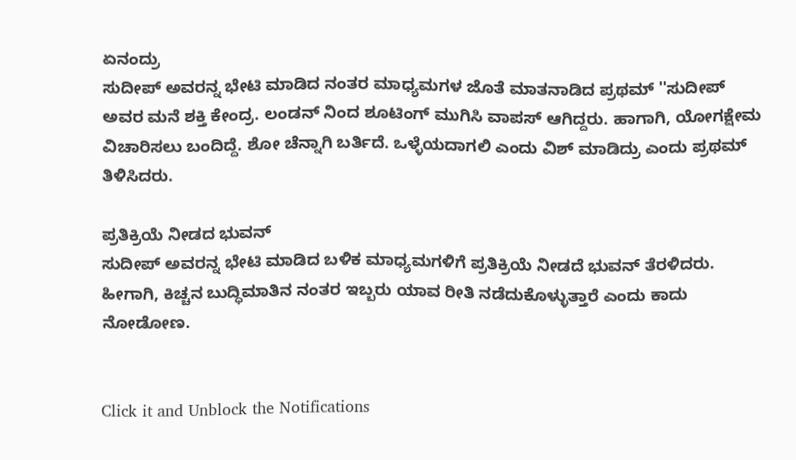ಏನಂದ್ರು
ಸುದೀಪ್ ಅವರನ್ನ ಭೇಟಿ ಮಾಡಿದ ನಂತರ ಮಾಧ್ಯಮಗಳ ಜೊತೆ ಮಾತನಾಡಿದ ಪ್ರಥಮ್ ''ಸುದೀಪ್ ಅವರ ಮನೆ ಶಕ್ತಿ ಕೇಂದ್ರ. ಲಂಡನ್ ನಿಂದ ಶೂಟಿಂಗ್ ಮುಗಿಸಿ ವಾಪಸ್ ಆಗಿದ್ದರು. ಹಾಗಾಗಿ, ಯೋಗಕ್ಷೇಮ ವಿಚಾರಿಸಲು ಬಂದಿದ್ದೆ. ಶೋ ಚೆನ್ನಾಗಿ ಬರ್ತಿದೆ. ಒಳ್ಳೆಯದಾಗಲಿ ಎಂದು ವಿಶ್ ಮಾಡಿದ್ರು ಎಂದು ಪ್ರಥಮ್ ತಿಳಿಸಿದರು.

ಪ್ರತಿಕ್ರಿಯೆ ನೀಡದ ಭುವನ್
ಸುದೀಪ್ ಅವರನ್ನ ಭೇಟಿ ಮಾಡಿದ ಬಳಿಕ ಮಾಧ್ಯಮಗಳಿಗೆ ಪ್ರತಿಕ್ರಿಯೆ ನೀಡದೆ ಭುವನ್ ತೆರಳಿದರು. ಹೀಗಾಗಿ, ಕಿಚ್ಚನ ಬುದ್ಧಿಮಾತಿನ ನಂತರ ಇಬ್ಬರು ಯಾವ ರೀತಿ ನಡೆದುಕೊಳ್ಳುತ್ತಾರೆ ಎಂದು ಕಾದು ನೋಡೋಣ.


Click it and Unblock the Notifications